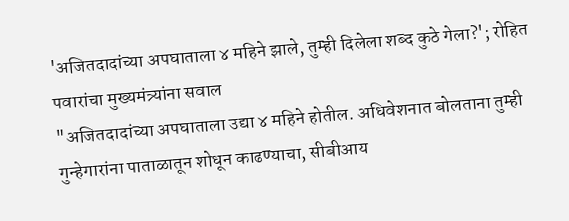'अजितदादांच्या अपघाताला ४ महिने झाले, तुम्ही दिलेला शब्द कुठे गेला?'; रोहित पवारांचा मुख्यमंत्र्यांना सवाल
"अजितदादांच्या अपघाताला उद्या ४ महिने होतील. अधिवेशनात बोलताना तुम्ही गुन्हेगारांना पाताळातून शोधून काढण्याचा, सीबीआय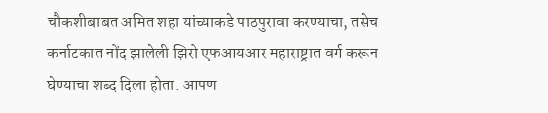चौकशीबाबत अमित शहा यांच्याकडे पाठपुरावा करण्याचा, तसेच कर्नाटकात नोंद झालेली झिरो एफआयआर महाराष्ट्रात वर्ग करून घेण्याचा शब्द दिला होता. आपण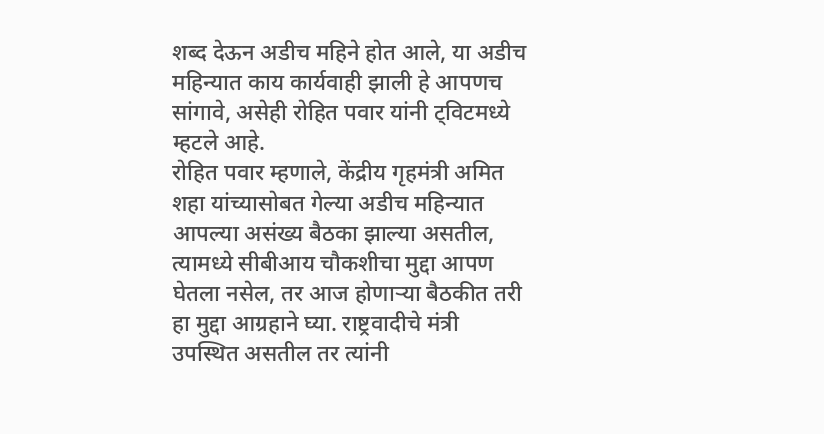शब्द देऊन अडीच महिने होत आले, या अडीच महिन्यात काय कार्यवाही झाली हे आपणच सांगावे, असेही रोहित पवार यांनी ट्विटमध्ये म्हटले आहे.
रोहित पवार म्हणाले, केंद्रीय गृहमंत्री अमित शहा यांच्यासोबत गेल्या अडीच महिन्यात आपल्या असंख्य बैठका झाल्या असतील, त्यामध्ये सीबीआय चौकशीचा मुद्दा आपण घेतला नसेल, तर आज होणाऱ्या बैठकीत तरी हा मुद्दा आग्रहाने घ्या. राष्ट्रवादीचे मंत्री उपस्थित असतील तर त्यांनी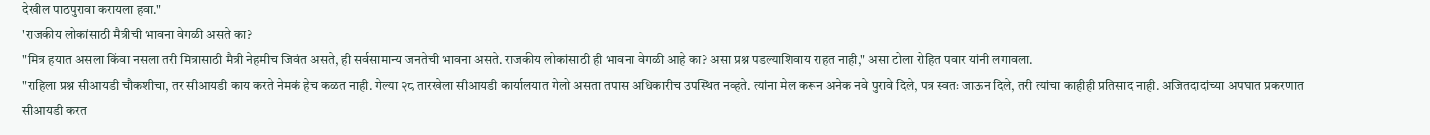देखील पाठपुरावा करायला हवा."
'राजकीय लोकांसाठी मैत्रीची भावना वेगळी असते का?
"मित्र हयात असला किंवा नसला तरी मित्रासाठी मैत्री नेहमीच जिवंत असते, ही सर्वसामान्य जनतेची भावना असते. राजकीय लोकांसाठी ही भावना वेगळी आहे का? असा प्रश्न पडल्याशिवाय राहत नाही," असा टोला रोहित पवार यांनी लगावला.
"राहिला प्रश्न सीआयडी चौकशीचा, तर सीआयडी काय करते नेमकं हेच कळत नाही. गेल्या २८ तारखेला सीआयडी कार्यालयात गेलो असता तपास अधिकारीच उपस्थित नव्हते. त्यांना मेल करून अनेक नवे पुरावे दिले, पत्र स्वतः जाऊन दिले, तरी त्यांचा काहीही प्रतिसाद नाही. अजितदादांच्या अपघात प्रकरणात सीआयडी करत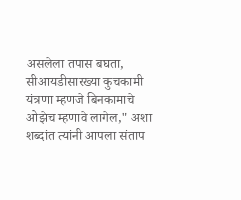असलेला तपास बघता, सीआयडीसारख्या कुचकामी यंत्रणा म्हणजे बिनकामाचे ओझेच म्हणावे लागेल," अशा शब्दांत त्यांनी आपला संताप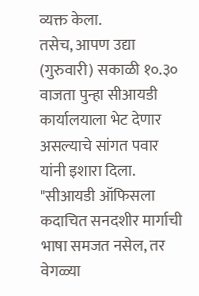व्यक्त केला.
तसेच, आपण उद्या (गुरुवारी) सकाळी १०.३० वाजता पुन्हा सीआयडी कार्यालयाला भेट देणार असल्याचे सांगत पवार यांनी इशारा दिला. "सीआयडी ऑफिसला कदाचित सनदशीर मार्गाची भाषा समजत नसेल, तर वेगळ्या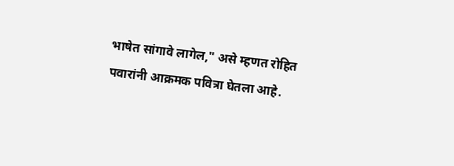भाषेत सांगावे लागेल," असे म्हणत रोहित पवारांनी आक्रमक पवित्रा घेतला आहे.